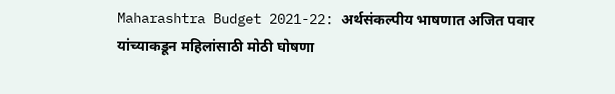Maharashtra Budget 2021-22: अर्थसंकल्पीय भाषणात अजित पवार यांच्याकडून महिलांसाठी मोठी घोषणा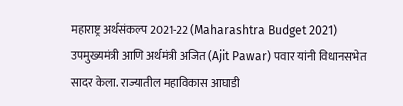महाराष्ट्र अर्थसंकल्प 2021-22 (Maharashtra Budget 2021) उपमुख्यमंत्री आणि अर्थमंत्री अजित (Ajit Pawar) पवार यांनी विधानसभेत सादर केला. राज्यातील महाविकास आघाडी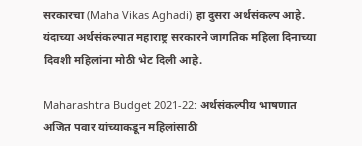सरकारचा (Maha Vikas Aghadi) हा दुसरा अर्थसंकल्प आहे. यंदाच्या अर्थसंकल्पात महाराष्ट्र सरकारने जागतिक महिला दिनाच्या दिवशी महिलांना मोठी भेट दिली आहे.

Maharashtra Budget 2021-22: अर्थसंकल्पीय भाषणात अजित पवार यांच्याकडून महिलांसाठी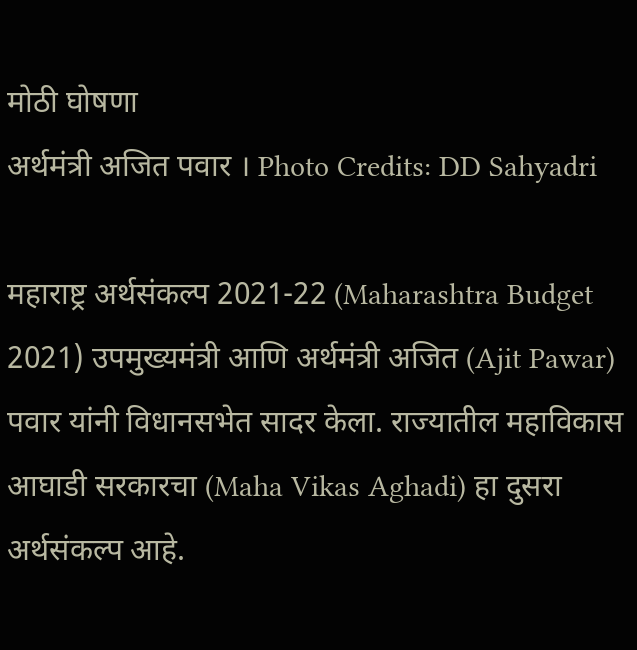मोठी घोषणा
अर्थमंत्री अजित पवार । Photo Credits: DD Sahyadri

महाराष्ट्र अर्थसंकल्प 2021-22 (Maharashtra Budget 2021) उपमुख्यमंत्री आणि अर्थमंत्री अजित (Ajit Pawar) पवार यांनी विधानसभेत सादर केला. राज्यातील महाविकास आघाडी सरकारचा (Maha Vikas Aghadi) हा दुसरा अर्थसंकल्प आहे.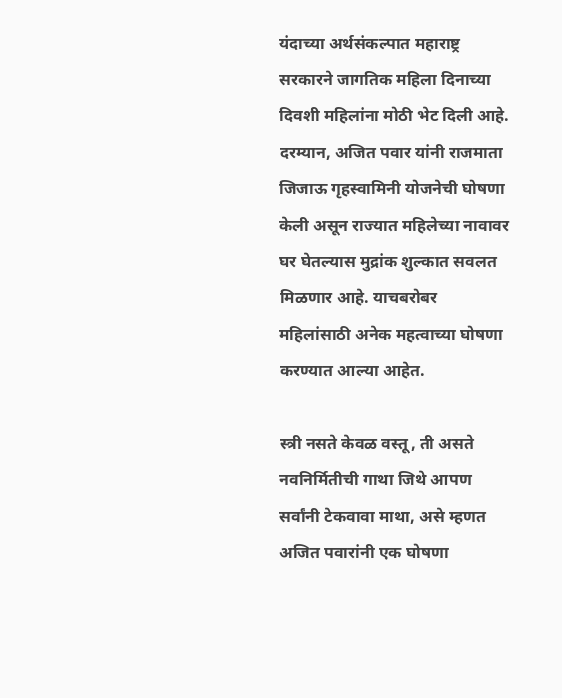यंदाच्या अर्थसंकल्पात महाराष्ट्र सरकारने जागतिक महिला दिनाच्या दिवशी महिलांना मोठी भेट दिली आहे. दरम्यान, अजित पवार यांनी राजमाता जिजाऊ गृहस्वामिनी योजनेची घोषणा केली असून राज्यात महिलेच्या नावावर घर घेतल्यास मुद्रांक शुल्कात सवलत मिळणार आहे. याचबरोबर महिलांसाठी अनेक महत्वाच्या घोषणा करण्यात आल्या आहेत.

स्त्री नसते केवळ वस्तू, ती असते नवनिर्मितीची गाथा जिथे आपण सर्वांनी टेकवावा माथा, असे म्हणत अजित पवारांनी एक घोषणा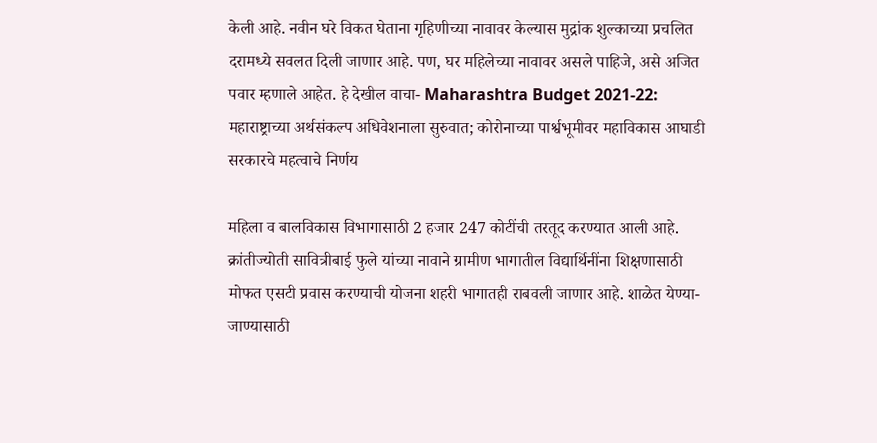केली आहे. नवीन घरे विकत घेताना गृहिणीच्या नावावर केल्यास मुद्रांक शुल्काच्या प्रचलित दरामध्ये सवलत दिली जाणार आहे. पण, घर महिलेच्या नावावर असले पाहिजे, असे अजित पवार म्हणाले आहेत. हे देखील वाचा- Maharashtra Budget 2021-22: महाराष्ट्राच्या अर्थसंकल्प अधिवेशनाला सुरुवात; कोरोनाच्या पार्श्वभूमीवर महाविकास आघाडी सरकारचे महत्वाचे निर्णय

महिला व बालविकास विभागासाठी 2 हजार 247 कोटींची तरतूद करण्यात आली आहे. क्रांतीज्योती सावित्रीबाई फुले यांच्या नावाने ग्रामीण भागातील विद्यार्थिनींना शिक्षणासाठी मोफत एसटी प्रवास करण्याची योजना शहरी भागातही राबवली जाणार आहे. शाळेत येण्या-जाण्यासाठी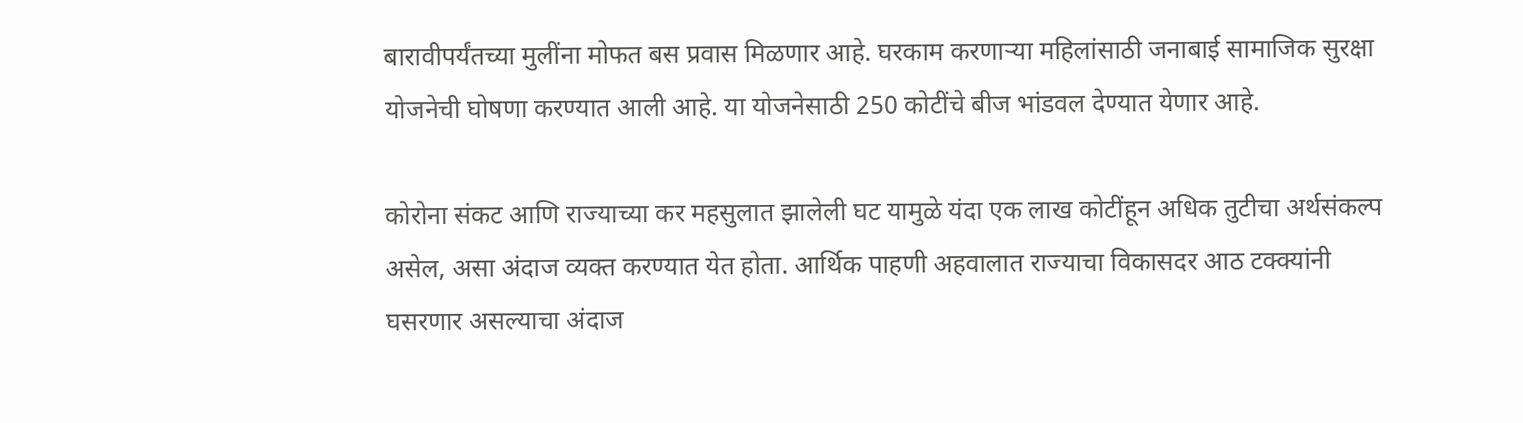बारावीपर्यंतच्या मुलींना मोफत बस प्रवास मिळणार आहे. घरकाम करणाऱ्या महिलांसाठी जनाबाई सामाजिक सुरक्षा योजनेची घोषणा करण्यात आली आहे. या योजनेसाठी 250 कोटींचे बीज भांडवल देण्यात येणार आहे.

कोरोना संकट आणि राज्याच्या कर महसुलात झालेली घट यामुळे यंदा एक लाख कोटींहून अधिक तुटीचा अर्थसंकल्प असेल, असा अंदाज व्यक्त करण्यात येत होता. आर्थिक पाहणी अहवालात राज्याचा विकासदर आठ टक्क्यांनी घसरणार असल्याचा अंदाज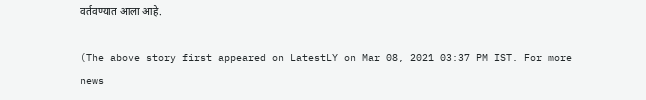वर्तवण्यात आला आहे.

(The above story first appeared on LatestLY on Mar 08, 2021 03:37 PM IST. For more news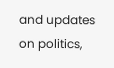and updates on politics,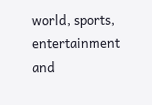world, sports, entertainment and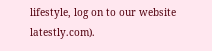lifestyle, log on to our website latestly.com).